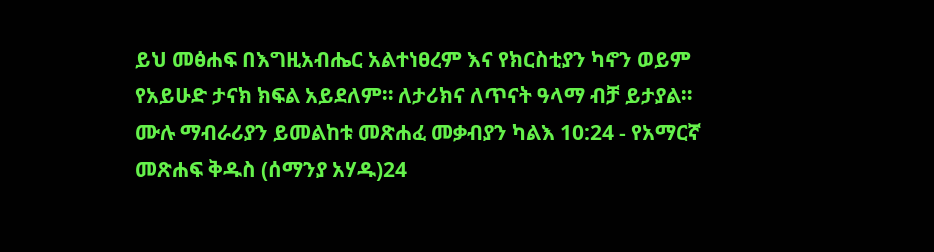ይህ መፅሐፍ በእግዚአብሔር አልተነፀረም እና የክርስቲያን ካኖን ወይም የአይሁድ ታናክ ክፍል አይደለም። ለታሪክና ለጥናት ዓላማ ብቻ ይታያል። ሙሉ ማብራሪያን ይመልከቱ መጽሐፈ መቃብያን ካልእ 10:24 - የአማርኛ መጽሐፍ ቅዱስ (ሰማንያ አሃዱ)24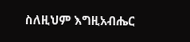ስለዚህም እግዚአብሔር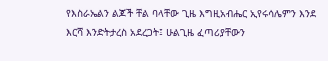የእስራኤልን ልጆች ቸል ባላቸው ጊዜ እግዚአብሔር ኢየሩሳሌምን እንደ እርሻ እንድትታረስ አደረጋት፤ ሁልጊዜ ፈጣሪያቸውን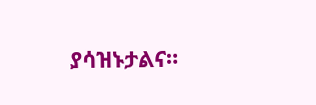ያሳዝኑታልና።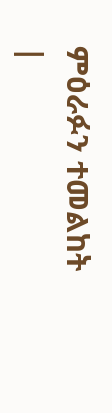ምዕራፉን ተመልከት |